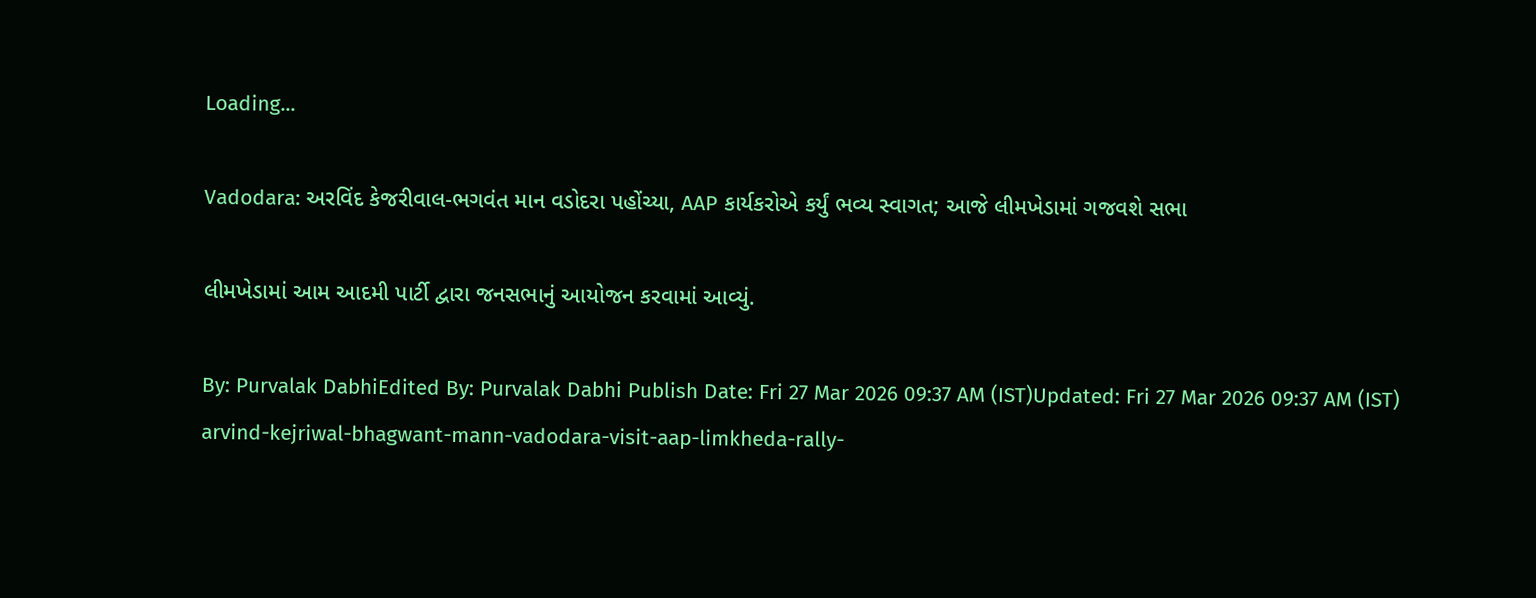Loading...

Vadodara: અરવિંદ કેજરીવાલ-ભગવંત માન વડોદરા પહોંચ્યા, AAP કાર્યકરોએ કર્યું ભવ્ય સ્વાગત; આજે લીમખેડામાં ગજવશે સભા

લીમખેડામાં આમ આદમી પાર્ટી દ્વારા જનસભાનું આયોજન કરવામાં આવ્યું.

By: Purvalak DabhiEdited By: Purvalak Dabhi Publish Date: Fri 27 Mar 2026 09:37 AM (IST)Updated: Fri 27 Mar 2026 09:37 AM (IST)
arvind-kejriwal-bhagwant-mann-vadodara-visit-aap-limkheda-rally-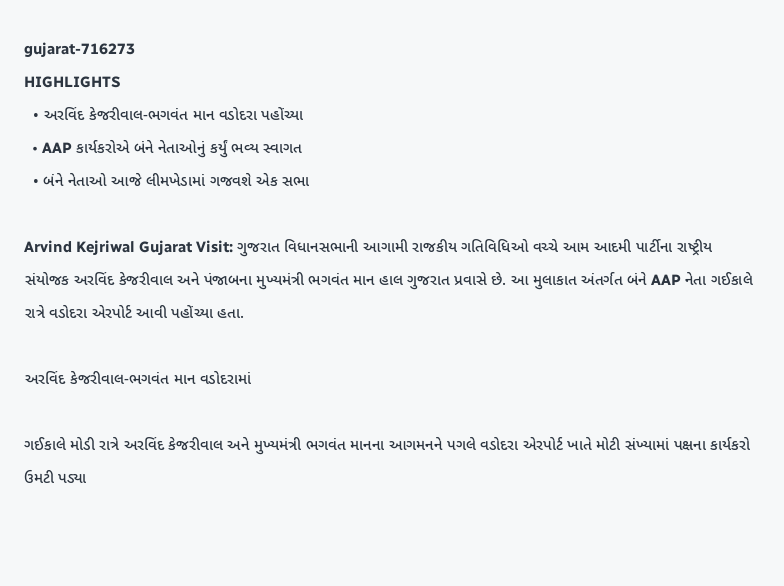gujarat-716273
HIGHLIGHTS
  • અરવિંદ કેજરીવાલ-ભગવંત માન વડોદરા પહોંચ્યા
  • AAP કાર્યકરોએ બંને નેતાઓનું કર્યું ભવ્ય સ્વાગત
  • બંને નેતાઓ આજે લીમખેડામાં ગજવશે એક સભા

Arvind Kejriwal Gujarat Visit: ગુજરાત વિધાનસભાની આગામી રાજકીય ગતિવિધિઓ વચ્ચે આમ આદમી પાર્ટીના રાષ્ટ્રીય સંયોજક અરવિંદ કેજરીવાલ અને પંજાબના મુખ્યમંત્રી ભગવંત માન હાલ ગુજરાત પ્રવાસે છે. આ મુલાકાત અંતર્ગત બંને AAP નેતા ગઈકાલે રાત્રે વડોદરા એરપોર્ટ આવી પહોંચ્યા હતા.

અરવિંદ કેજરીવાલ-ભગવંત માન વડોદરામાં

ગઈકાલે મોડી રાત્રે અરવિંદ કેજરીવાલ અને મુખ્યમંત્રી ભગવંત માનના આગમનને પગલે વડોદરા એરપોર્ટ ખાતે મોટી સંખ્યામાં પક્ષના કાર્યકરો ઉમટી પડ્યા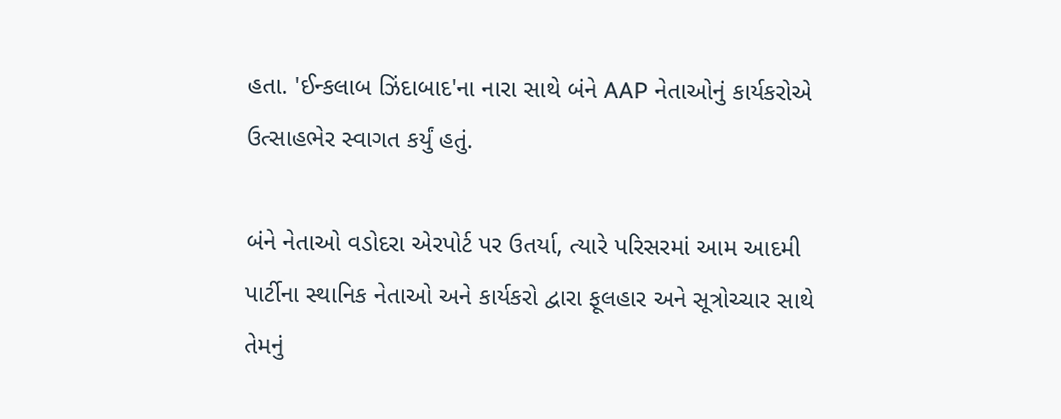હતા. 'ઈન્કલાબ ઝિંદાબાદ'ના નારા સાથે બંને AAP નેતાઓનું કાર્યકરોએ ઉત્સાહભેર સ્વાગત કર્યું હતું.

બંને નેતાઓ વડોદરા એરપોર્ટ પર ઉતર્યા, ત્યારે પરિસરમાં આમ આદમી પાર્ટીના સ્થાનિક નેતાઓ અને કાર્યકરો દ્વારા ફૂલહાર અને સૂત્રોચ્ચાર સાથે તેમનું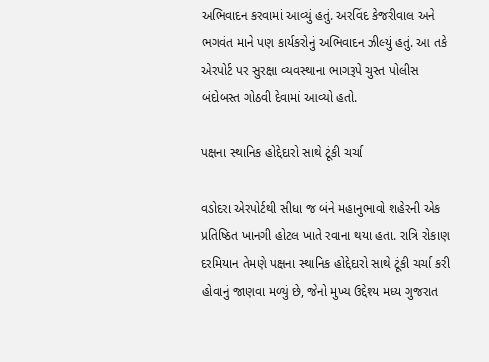અભિવાદન કરવામાં આવ્યું હતું. અરવિંદ કેજરીવાલ અને ભગવંત માને પણ કાર્યકરોનું અભિવાદન ઝીલ્યું હતું. આ તકે એરપોર્ટ પર સુરક્ષા વ્યવસ્થાના ભાગરૂપે ચુસ્ત પોલીસ બંદોબસ્ત ગોઠવી દેવામાં આવ્યો હતો.

પક્ષના સ્થાનિક હોદ્દેદારો સાથે ટૂંકી ચર્ચા

વડોદરા એરપોર્ટથી સીધા જ બંને મહાનુભાવો શહેરની એક પ્રતિષ્ઠિત ખાનગી હોટલ ખાતે રવાના થયા હતા. રાત્રિ રોકાણ દરમિયાન તેમણે પક્ષના સ્થાનિક હોદ્દેદારો સાથે ટૂંકી ચર્ચા કરી હોવાનું જાણવા મળ્યું છે, જેનો મુખ્ય ઉદ્દેશ્ય મધ્ય ગુજરાત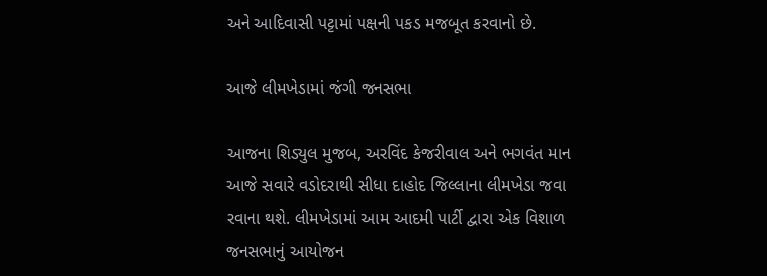અને આદિવાસી પટ્ટામાં પક્ષની પકડ મજબૂત કરવાનો છે.

આજે લીમખેડામાં જંગી જનસભા

આજના શિડ્યુલ મુજબ, અરવિંદ કેજરીવાલ અને ભગવંત માન આજે સવારે વડોદરાથી સીધા દાહોદ જિલ્લાના લીમખેડા જવા રવાના થશે. લીમખેડામાં આમ આદમી પાર્ટી દ્વારા એક વિશાળ જનસભાનું આયોજન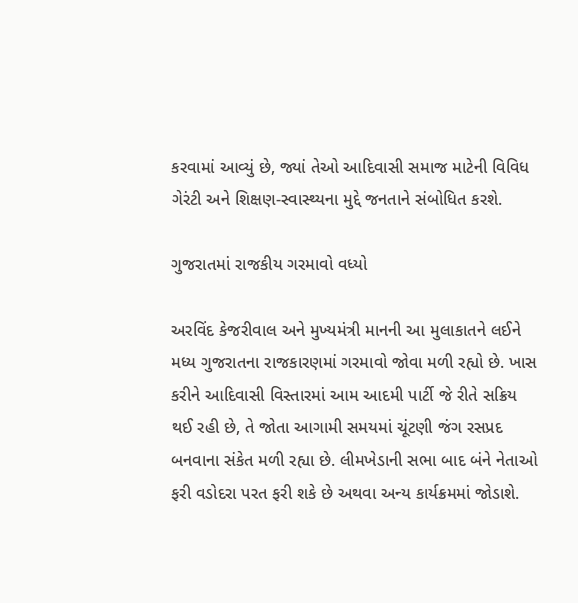કરવામાં આવ્યું છે, જ્યાં તેઓ આદિવાસી સમાજ માટેની વિવિધ ગેરંટી અને શિક્ષણ-સ્વાસ્થ્યના મુદ્દે જનતાને સંબોધિત કરશે.

ગુજરાતમાં રાજકીય ગરમાવો વધ્યો

અરવિંદ કેજરીવાલ અને મુખ્યમંત્રી માનની આ મુલાકાતને લઈને મધ્ય ગુજરાતના રાજકારણમાં ગરમાવો જોવા મળી રહ્યો છે. ખાસ કરીને આદિવાસી વિસ્તારમાં આમ આદમી પાર્ટી જે રીતે સક્રિય થઈ રહી છે, તે જોતા આગામી સમયમાં ચૂંટણી જંગ રસપ્રદ બનવાના સંકેત મળી રહ્યા છે. લીમખેડાની સભા બાદ બંને નેતાઓ ફરી વડોદરા પરત ફરી શકે છે અથવા અન્ય કાર્યક્રમમાં જોડાશે.